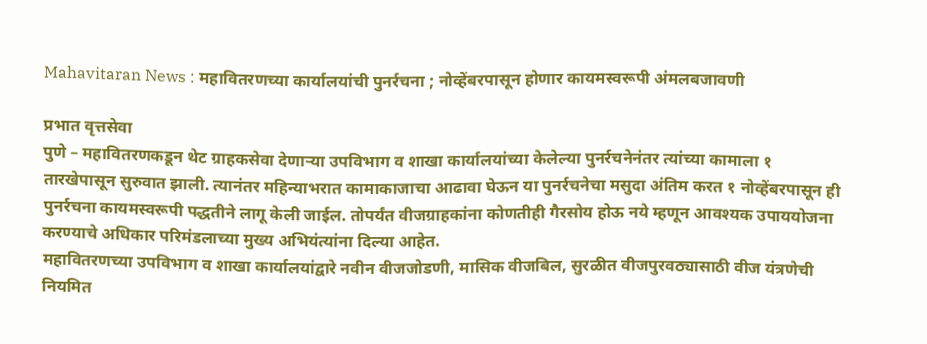Mahavitaran News : महावितरणच्या कार्यालयांची पुनर्रचना ; नोव्हेंबरपासून होणार कायमस्वरूपी अंमलबजावणी

प्रभात वृत्तसेवा
पुणे – महावितरणकडून थेट ग्राहकसेवा देणाऱ्या उपविभाग व शाखा कार्यालयांच्या केलेल्या पुनर्रचनेनंतर त्यांच्या कामाला १ तारखेपासून सुरुवात झाली. त्यानंतर महिन्याभरात कामाकाजाचा आढावा घेऊन या पुनर्रचनेचा मसुदा अंतिम करत १ नोव्हेंबरपासून ही पुनर्रचना कायमस्वरूपी पद्धतीने लागू केली जाईल. तोपर्यंत वीजग्राहकांना कोणतीही गैरसोय होऊ नये म्हणून आवश्यक उपाययोजना करण्याचे अधिकार परिमंडलाच्या मुख्य अभियंत्यांना दिल्या आहेत.
महावितरणच्या उपविभाग व शाखा कार्यालयांद्वारे नवीन वीजजोडणी, मासिक वीजबिल, सुरळीत वीजपुरवठ्यासाठी वीज यंत्रणेची नियमित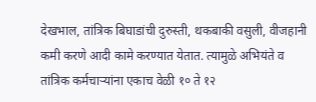देखभाल, तांत्रिक बिघाडांची दुरुस्ती, थकबाकी वसुली, वीजहानी कमी करणे आदी कामे करण्यात येतात. त्यामुळे अभियंते व तांत्रिक कर्मचाऱ्यांना एकाच वेळी १० ते १२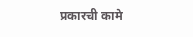प्रकारची कामे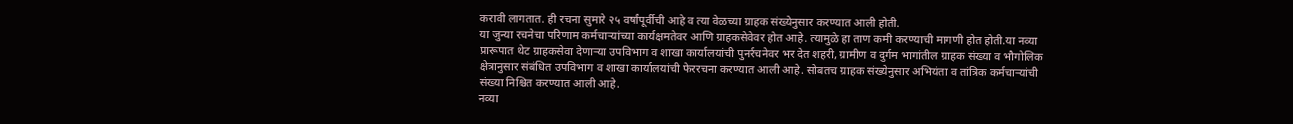करावी लागतात. ही रचना सुमारे २५ वर्षांपूर्वीची आहे व त्या वेळच्या ग्राहक संख्येनुसार करण्यात आली होती.
या जुन्या रचनेचा परिणाम कर्मचाऱ्यांच्या कार्यक्षमतेवर आणि ग्राहकसेवेवर होत आहे. त्यामुळे हा ताण कमी करण्याची मागणी होत होती.या नव्या प्रारूपात थेट ग्राहकसेवा देणाऱ्या उपविभाग व शाखा कार्यालयांची पुनर्रचनेवर भर देत शहरी, ग्रामीण व दुर्गम भागांतील ग्राहक संख्या व भौगोलिक क्षेत्रानुसार संबंधित उपविभाग व शाखा कार्यालयांची फेररचना करण्यात आली आहे. सोबतच ग्राहक संख्येनुसार अभियंता व तांत्रिक कर्मचाऱ्यांची संख्या निश्चित करण्यात आली आहे.
नव्या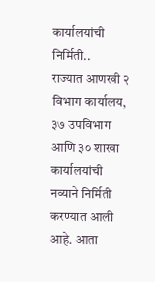कार्यालयांची निर्मिती..
राज्यात आणखी २ विभाग कार्यालय, ३७ उपविभाग आणि ३० शाखा कार्यालयांची नव्याने निर्मिती करण्यात आली आहे. आता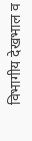विभागीय देखभाल व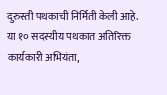दुरुस्ती पथकाची निर्मिती केली आहे. या १० सदस्यीय पथकात अतिरिक्त कार्यकारी अभियंता,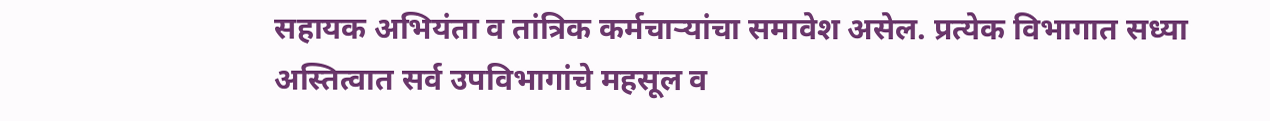सहायक अभियंता व तांत्रिक कर्मचाऱ्यांचा समावेश असेल. प्रत्येक विभागात सध्या अस्तित्वात सर्व उपविभागांचे महसूल व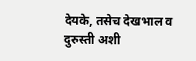देयके, तसेच देखभाल व दुरुस्ती अशी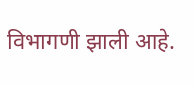विभागणी झाली आहे.